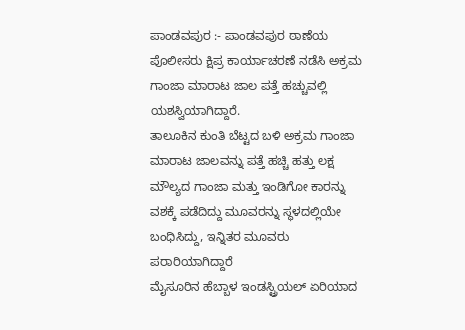ಪಾಂಡವಪುರ :- ಪಾಂಡವಪುರ ಠಾಣೆಯ ಪೊಲೀಸರು ಕ್ಷಿಪ್ರ ಕಾರ್ಯಾಚರಣೆ ನಡೆಸಿ ಅಕ್ರಮ ಗಾಂಜಾ ಮಾರಾಟ ಜಾಲ ಪತ್ತೆ ಹಚ್ಚುವಲ್ಲಿ ಯಶಸ್ವಿಯಾಗಿದ್ದಾರೆ.
ತಾಲೂಕಿನ ಕುಂತಿ ಬೆಟ್ಟದ ಬಳಿ ಅಕ್ರಮ ಗಾಂಜಾ ಮಾರಾಟ ಜಾಲವನ್ನು ಪತ್ತೆ ಹಚ್ಚಿ ಹತ್ತು ಲಕ್ಷ ಮೌಲ್ಯದ ಗಾಂಜಾ ಮತ್ತು ಇಂಡಿಗೋ ಕಾರನ್ನು ವಶಕ್ಕೆ ಪಡೆದಿದ್ದು ಮೂವರನ್ನು ಸ್ಥಳದಲ್ಲಿಯೇ ಬಂಧಿಸಿದ್ದು, ಇನ್ನಿತರ ಮೂವರು ಪರಾರಿಯಾಗಿದ್ದಾರೆ
ಮೈಸೂರಿನ ಹೆಬ್ಬಾಳ ಇಂಡಸ್ಟ್ರಿಯಲ್ ಏರಿಯಾದ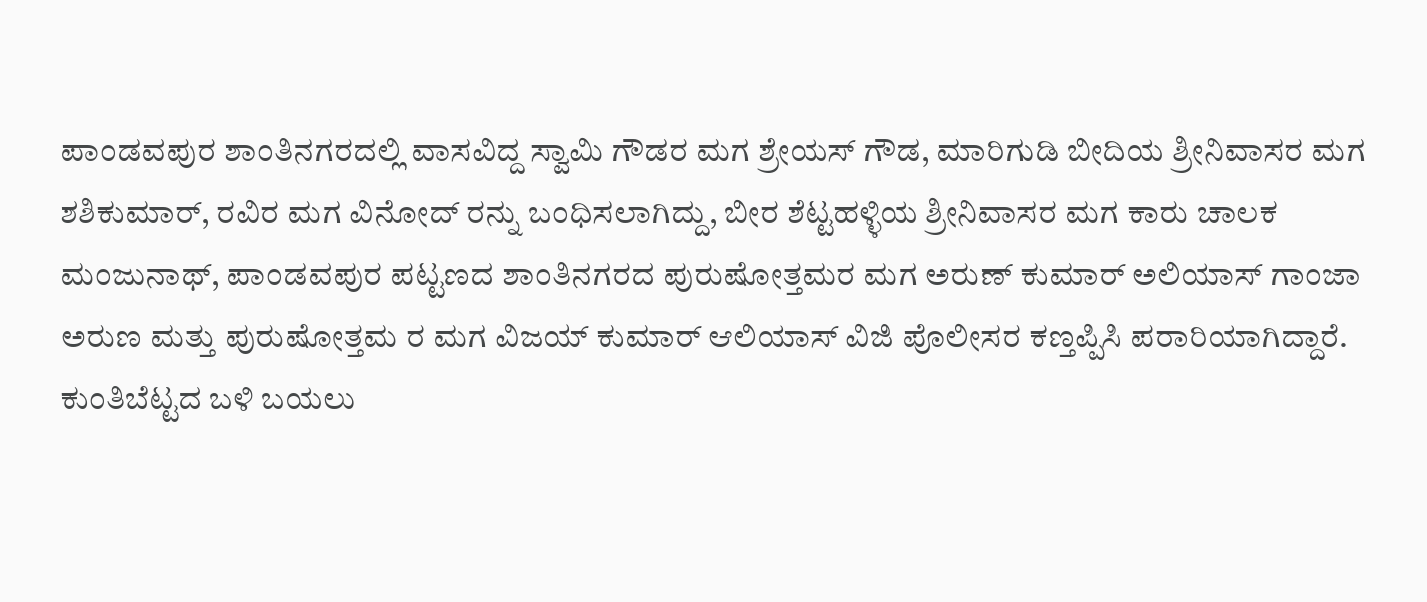ಪಾಂಡವಪುರ ಶಾಂತಿನಗರದಲ್ಲಿ ವಾಸವಿದ್ದ ಸ್ವಾಮಿ ಗೌಡರ ಮಗ ಶ್ರೇಯಸ್ ಗೌಡ, ಮಾರಿಗುಡಿ ಬೀದಿಯ ಶ್ರೀನಿವಾಸರ ಮಗ ಶಶಿಕುಮಾರ್, ರವಿರ ಮಗ ವಿನೋದ್ ರನ್ನು ಬಂಧಿಸಲಾಗಿದ್ದು, ಬೀರ ಶೆಟ್ಟಹಳ್ಳಿಯ ಶ್ರೀನಿವಾಸರ ಮಗ ಕಾರು ಚಾಲಕ ಮಂಜುನಾಥ್, ಪಾಂಡವಪುರ ಪಟ್ಟಣದ ಶಾಂತಿನಗರದ ಪುರುಷೋತ್ತಮರ ಮಗ ಅರುಣ್ ಕುಮಾರ್ ಅಲಿಯಾಸ್ ಗಾಂಜಾ ಅರುಣ ಮತ್ತು ಪುರುಷೋತ್ತಮ ರ ಮಗ ವಿಜಯ್ ಕುಮಾರ್ ಆಲಿಯಾಸ್ ವಿಜಿ ಪೊಲೀಸರ ಕಣ್ತಪ್ಪಿಸಿ ಪರಾರಿಯಾಗಿದ್ದಾರೆ.
ಕುಂತಿಬೆಟ್ಟದ ಬಳಿ ಬಯಲು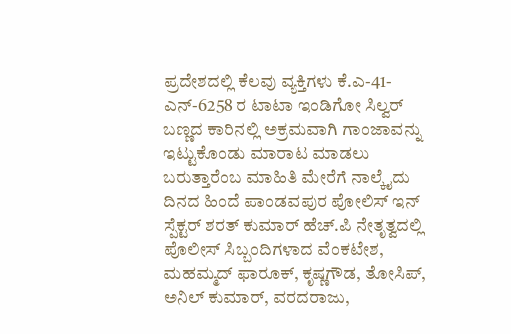ಪ್ರದೇಶದಲ್ಲಿ ಕೆಲವು ವ್ಯಕ್ತಿಗಳು ಕೆ.ಎ-41-ಎನ್-6258 ರ ಟಾಟಾ ಇಂಡಿಗೋ ಸಿಲ್ವರ್ ಬಣ್ಣದ ಕಾರಿನಲ್ಲಿ ಅಕ್ರಮವಾಗಿ ಗಾಂಜಾವನ್ನು ಇಟ್ಟುಕೊಂಡು ಮಾರಾಟ ಮಾಡಲು ಬರುತ್ತಾರೆಂಬ ಮಾಹಿತಿ ಮೇರೆಗೆ ನಾಲ್ಕೈದು ದಿನದ ಹಿಂದೆ ಪಾಂಡವಪುರ ಪೋಲಿಸ್ ಇನ್ ಸ್ಪೆಕ್ಟರ್ ಶರತ್ ಕುಮಾರ್ ಹೆಚ್.ಪಿ ನೇತೃತ್ವದಲ್ಲಿ ಪೊಲೀಸ್ ಸಿಬ್ಬಂದಿಗಳಾದ ವೆಂಕಟೇಶ, ಮಹಮ್ಮದ್ ಫಾರೂಕ್, ಕೃಷ್ಣಗೌಡ, ತೋಸಿಪ್, ಅನಿಲ್ ಕುಮಾರ್, ವರದರಾಜು,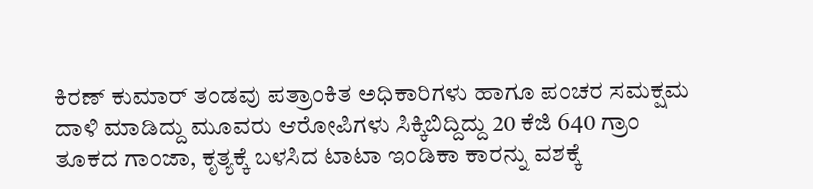ಕಿರಣ್ ಕುಮಾರ್ ತಂಡವು ಪತ್ರಾಂಕಿತ ಅಧಿಕಾರಿಗಳು ಹಾಗೂ ಪಂಚರ ಸಮಕ್ಷಮ ದಾಳಿ ಮಾಡಿದ್ದು ಮೂವರು ಆರೋಪಿಗಳು ಸಿಕ್ಕಿಬಿದ್ದಿದ್ದು 20 ಕೆಜಿ 640 ಗ್ರಾಂ ತೂಕದ ಗಾಂಜಾ, ಕೃತ್ಯಕ್ಕೆ ಬಳಸಿದ ಟಾಟಾ ಇಂಡಿಕಾ ಕಾರನ್ನು ವಶಕ್ಕೆ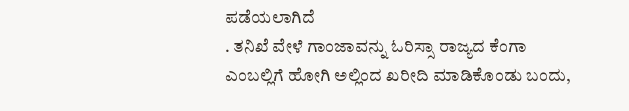ಪಡೆಯಲಾಗಿದೆ
. ತನಿಖೆ ವೇಳೆ ಗಾಂಜಾವನ್ನು ಓರಿಸ್ಸಾ ರಾಜ್ಯದ ಕೆಂಗಾ ಎಂಬಲ್ಲಿಗೆ ಹೋಗಿ ಅಲ್ಲಿಂದ ಖರೀದಿ ಮಾಡಿಕೊಂಡು ಬಂದು,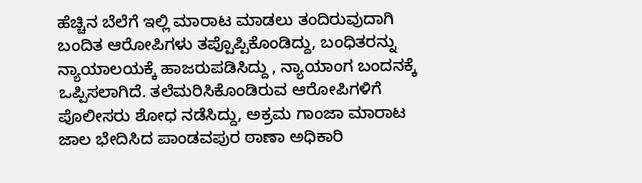ಹೆಚ್ಚಿನ ಬೆಲೆಗೆ ಇಲ್ಲಿ ಮಾರಾಟ ಮಾಡಲು ತಂದಿರುವುದಾಗಿ ಬಂದಿತ ಆರೋಪಿಗಳು ತಪ್ಪೊಪ್ಪಿಕೊಂಡಿದ್ದು, ಬಂಧಿತರನ್ನು ನ್ಯಾಯಾಲಯಕ್ಕೆ ಹಾಜರುಪಡಿಸಿದ್ದು , ನ್ಯಾಯಾಂಗ ಬಂದನಕ್ಕೆ ಒಪ್ಪಿಸಲಾಗಿದೆ. ತಲೆಮರಿಸಿಕೊಂಡಿರುವ ಆರೋಪಿಗಳಿಗೆ ಪೊಲೀಸರು ಶೋಧ ನಡೆಸಿದ್ದು, ಅಕ್ರಮ ಗಾಂಜಾ ಮಾರಾಟ ಜಾಲ ಭೇದಿಸಿದ ಪಾಂಡವಪುರ ಠಾಣಾ ಅಧಿಕಾರಿ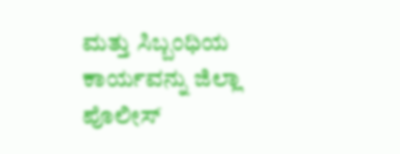ಮತ್ತು ಸಿಬ್ಬಂಧಿಯ ಕಾರ್ಯವನ್ನು ಜಿಲ್ಲಾ ಪೊಲೀಸ್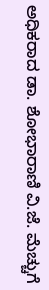ಅಧಿಕರಾದ ಡಾ. ಶೋಭಾರಾಣಿ ವಿ.ಜೆ. ಮೆಚ್ಚುಗೆ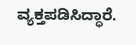ವ್ಯಕ್ತಪಡಿಸಿದ್ಧಾರೆ.